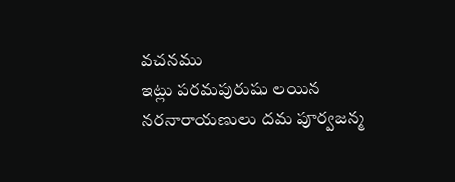వచనము
ఇట్లు పరమపురుషు లయిన నరనారాయణులు దమ పూర్వజన్మ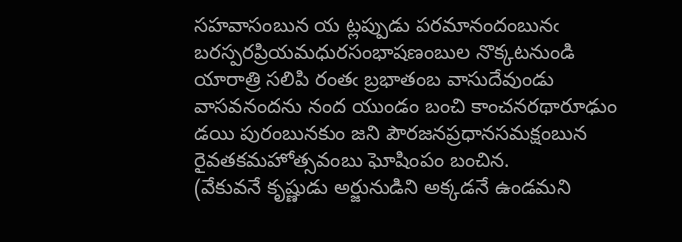సహవాసంబున య ట్లప్పుడు పరమానందంబునఁ బరస్పరప్రియమధురసంభాషణంబుల నొక్కటనుండి యారాత్రి సలిపి రంతఁ బ్రభాతంబ వాసుదేవుండు వాసవనందను నంద యుండం బంచి కాంచనరథారూఢుం డయి పురంబునకుం జని పౌరజనప్రధానసమక్షంబున రైవతకమహోత్సవంబు ఘోషింపం బంచిన.
(వేకువనే కృష్ణుడు అర్జునుడిని అక్కడనే ఉండమని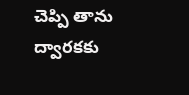చెప్పి తాను ద్వారకకు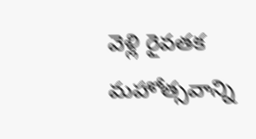వెళ్లి రైవతక మహోత్సవాన్ని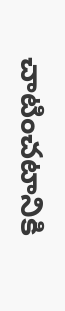చాటించటానికి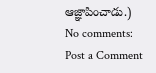ఆజ్ఞాపించాడు.)
No comments:
Post a Comment